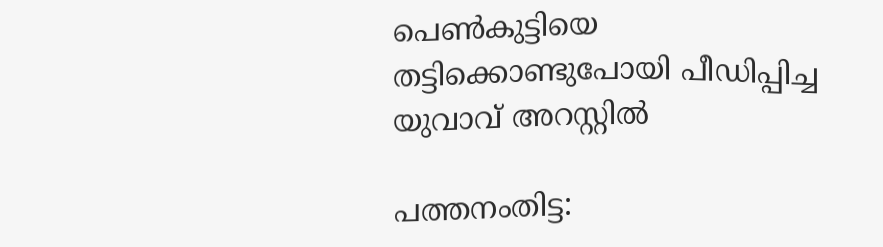പെൺകുട്ടിയെ തട്ടിക്കൊണ്ടുപോയി പീഡിപ്പിച്ച യുവാവ് അറസ്റ്റിൽ

പത്തനംതിട്ട: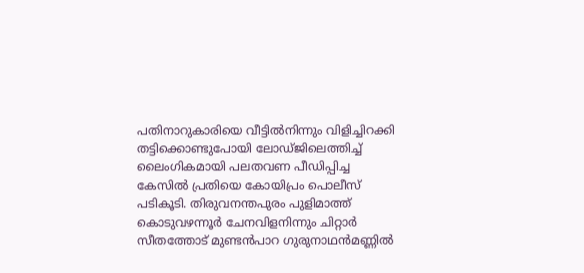പതിനാറുകാരിയെ വീട്ടിൽനിന്നും വിളിച്ചിറക്കി തട്ടിക്കൊണ്ടുപോയി ലോഡ്ജിലെത്തിച്ച് ലൈംഗികമായി പലതവണ പീഡിപ്പിച്ച കേസിൽ പ്രതിയെ കോയിപ്രം പൊലീസ് പടികൂടി. തിരുവനന്തപുരം പുളിമാത്ത് കൊടുവഴന്നൂർ ചേനവിളനിന്നും ചിറ്റാർ സീതത്തോട് മുണ്ടൻപാറ ഗുരുനാഥൻമണ്ണിൽ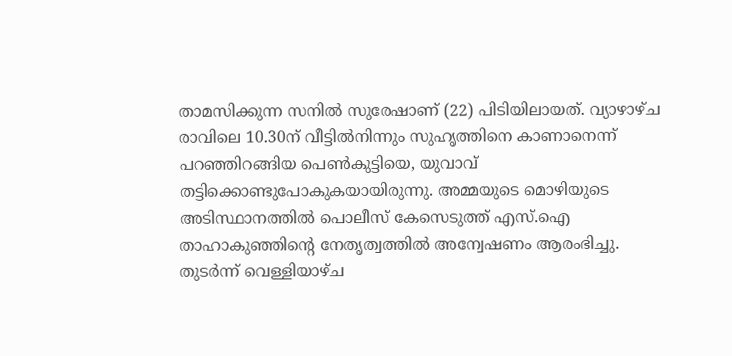താമസിക്കുന്ന സനിൽ സുരേഷാണ് (22) പിടിയിലായത്. വ്യാഴാഴ്ച രാവിലെ 10.30ന് വീട്ടിൽനിന്നും സുഹൃത്തിനെ കാണാനെന്ന് പറഞ്ഞിറങ്ങിയ പെൺകുട്ടിയെ, യുവാവ് തട്ടിക്കൊണ്ടുപോകുകയായിരുന്നു. അമ്മയുടെ മൊഴിയുടെ അടിസ്ഥാനത്തിൽ പൊലീസ് കേസെടുത്ത് എസ്.ഐ താഹാകുഞ്ഞിന്റെ നേതൃത്വത്തിൽ അന്വേഷണം ആരംഭിച്ചു. തുടർന്ന് വെള്ളിയാഴ്ച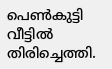പെൺകുട്ടി വീട്ടിൽ തിരിച്ചെത്തി.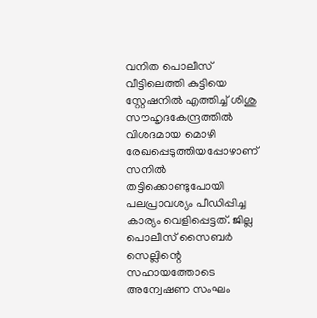വനിത പൊലീസ് വീട്ടിലെത്തി കുട്ടിയെ സ്റ്റേഷനിൽ എത്തിച്ച് ശിശു സൗഹൃദകേന്ദ്രത്തിൽ വിശദമായ മൊഴി രേഖപ്പെടുത്തിയപ്പോഴാണ് സനിൽ തട്ടിക്കൊണ്ടുപോയി പലപ്രാവശ്യം പീഡിപ്പിച്ച കാര്യം വെളിപ്പെട്ടത്. ജില്ല പൊലീസ് സൈബർ സെല്ലിന്റെ സഹായത്തോടെ അന്വേഷണ സംഘം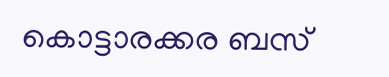കൊട്ടാരക്കര ബസ്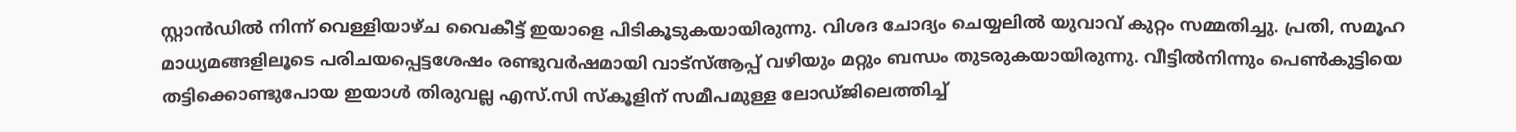സ്റ്റാൻഡിൽ നിന്ന് വെള്ളിയാഴ്ച വൈകീട്ട് ഇയാളെ പിടികൂടുകയായിരുന്നു. വിശദ ചോദ്യം ചെയ്യലിൽ യുവാവ് കുറ്റം സമ്മതിച്ചു. പ്രതി, സമൂഹ മാധ്യമങ്ങളിലൂടെ പരിചയപ്പെട്ടശേഷം രണ്ടുവർഷമായി വാട്സ്ആപ്പ് വഴിയും മറ്റും ബന്ധം തുടരുകയായിരുന്നു. വീട്ടിൽനിന്നും പെൺകുട്ടിയെ തട്ടിക്കൊണ്ടുപോയ ഇയാൾ തിരുവല്ല എസ്.സി സ്കൂളിന് സമീപമുള്ള ലോഡ്ജിലെത്തിച്ച്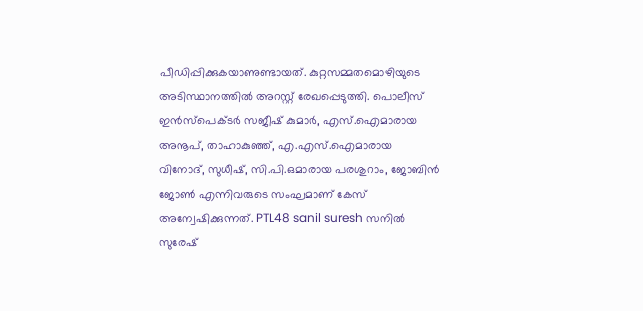പീഡിപ്പിക്കുകയാണുണ്ടായത്. കുറ്റസമ്മതമൊഴിയുടെ അടിസ്ഥാനത്തിൽ അറസ്റ്റ് രേഖപ്പെടുത്തി. പൊലീസ് ഇൻസ്‌പെക്ടർ സജീഷ് കുമാർ, എസ്.ഐമാരായ അനൂപ്, താഹാകുഞ്ഞ്, എ.എസ്.ഐമാരായ വിനോദ്, സുധീഷ്, സി.പി.ഒമാരായ പരശുറാം, ജോബിൻ ജോൺ എന്നിവരുടെ സംഘമാണ് കേസ് അന്വേഷിക്കുന്നത്. PTL48 sanil suresh സനിൽ സുരേഷ്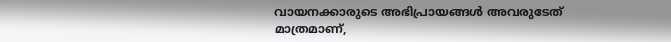വായനക്കാരുടെ അഭിപ്രായങ്ങള്‍ അവരുടേത് മാത്രമാണ്,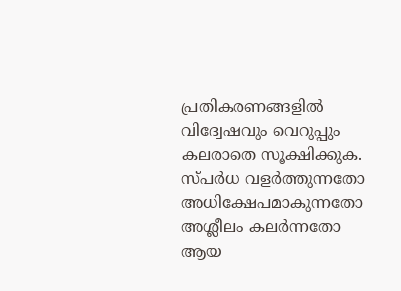പ്രതികരണങ്ങളിൽ വിദ്വേഷവും വെറുപ്പും കലരാതെ സൂക്ഷിക്കുക. സ്പർധ വളർത്തുന്നതോ അധിക്ഷേപമാകുന്നതോ അശ്ലീലം കലർന്നതോ ആയ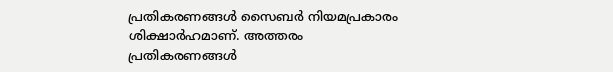പ്രതികരണങ്ങൾ സൈബർ നിയമപ്രകാരം ശിക്ഷാർഹമാണ്. അത്തരം പ്രതികരണങ്ങൾ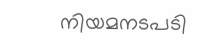നിയമനടപടി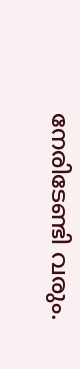നേരിടേണ്ടി വരും.